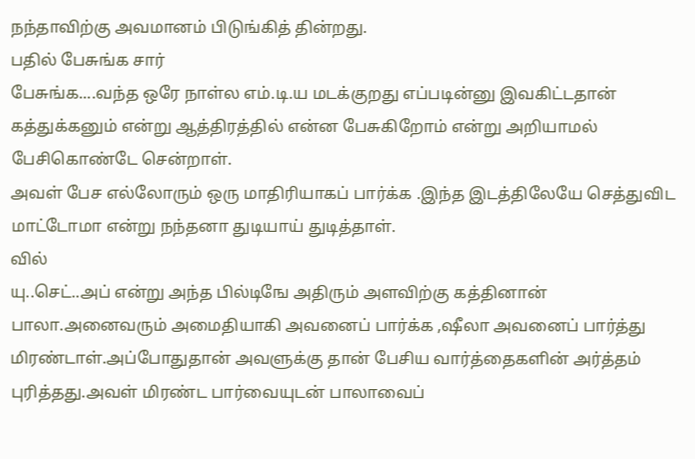நந்தாவிற்கு அவமானம் பிடுங்கித் தின்றது.
பதில் பேசுங்க சார்
பேசுங்க....வந்த ஒரே நாள்ல எம்.டி.ய மடக்குறது எப்படின்னு இவகிட்டதான்
கத்துக்கனும் என்று ஆத்திரத்தில் என்ன பேசுகிறோம் என்று அறியாமல்
பேசிகொண்டே சென்றாள்.
அவள் பேச எல்லோரும் ஒரு மாதிரியாகப் பார்க்க .இந்த இடத்திலேயே செத்துவிட மாட்டோமா என்று நந்தனா துடியாய் துடித்தாள்.
வில்
யு..செட்..அப் என்று அந்த பில்டிஙே அதிரும் அளவிற்கு கத்தினான்
பாலா.அனைவரும் அமைதியாகி அவனைப் பார்க்க ,ஷீலா அவனைப் பார்த்து
மிரண்டாள்.அப்போதுதான் அவளுக்கு தான் பேசிய வார்த்தைகளின் அர்த்தம்
புரித்தது.அவள் மிரண்ட பார்வையுடன் பாலாவைப்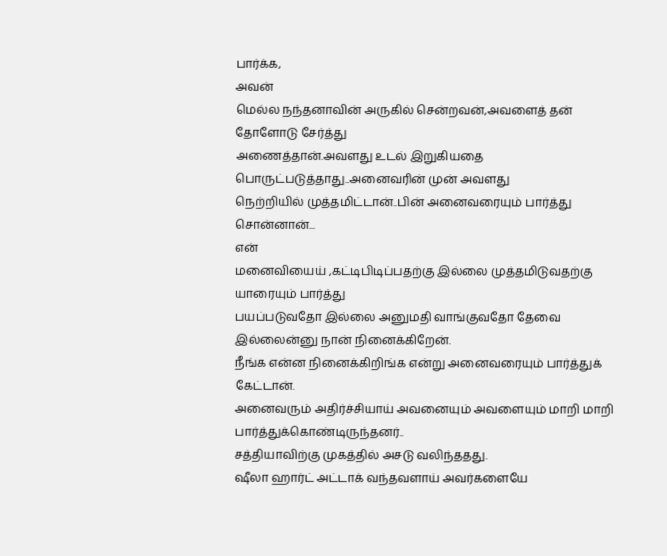பார்க்க,
அவன்
மெல்ல நந்தனாவின் அருகில் சென்றவன்,அவளைத் தன் தோளோடு சேர்த்து
அணைத்தான்.அவளது உடல் இறுகியதை பொருட்படுத்தாது..அனைவரின் முன் அவளது
நெற்றியில் முத்தமிட்டான்..பின் அனைவரையும் பார்த்து சொன்னான்...
என்
மனைவியைய் ,கட்டிபிடிப்பதற்கு இல்லை முத்தமிடுவதற்கு யாரையும் பார்த்து
பயப்படுவதோ இல்லை அனுமதி வாங்குவதோ தேவை இல்லைன்னு நான் நினைக்கிறேன்.
நீங்க என்ன நினைக்கிறிங்க என்று அனைவரையும் பார்த்துக் கேட்டான்.
அனைவரும் அதிர்ச்சியாய் அவனையும் அவளையும் மாறி மாறி பார்த்துக்கொண்டிருந்தனர்..
சத்தியாவிற்கு முகத்தில் அசடு வலிந்ததது.
ஷீலா ஹார்ட் அட்டாக் வந்தவளாய் அவர்களையே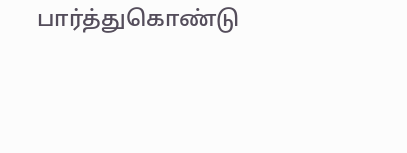பார்த்துகொண்டு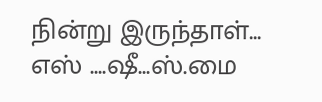நின்று இருந்தாள்...
எஸ் ....ஷீ...ஸ்.மை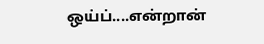ஒய்ப்....என்றான்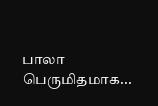பாலா பெருமிதமாக...